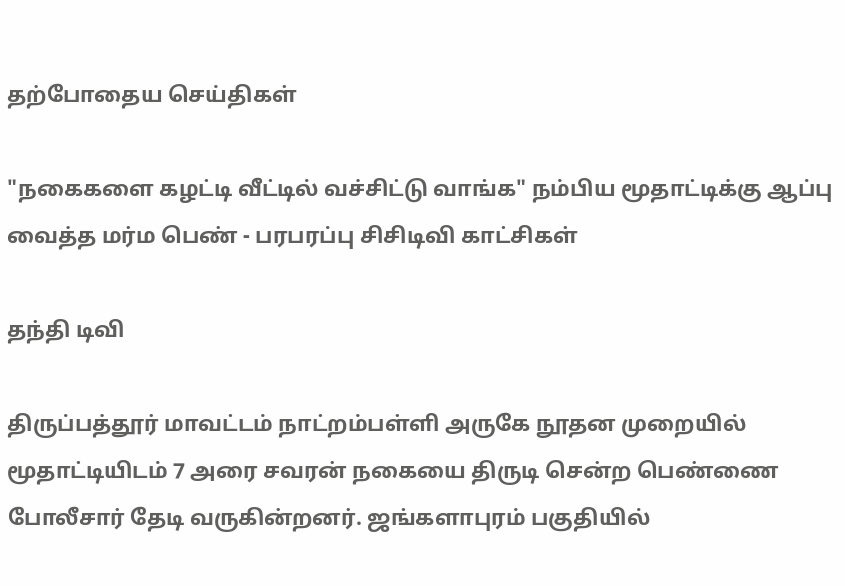தற்போதைய செய்திகள்

"நகைகளை கழட்டி வீட்டில் வச்சிட்டு வாங்க" நம்பிய மூதாட்டிக்கு ஆப்பு வைத்த மர்ம பெண் - பரபரப்பு சிசிடிவி காட்சிகள்

தந்தி டிவி

திருப்பத்தூர் மாவட்டம் நாட்றம்பள்ளி அருகே நூதன முறையில் மூதாட்டியிடம் 7 அரை சவரன் நகையை திருடி சென்ற பெண்ணை போலீசார் தேடி வருகின்றனர். ஜங்களாபுரம் பகுதியில்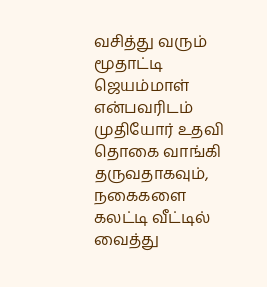வசித்து வரும் மூதாட்டி ஜெயம்மாள் என்பவரிடம் முதியோர் உதவி தொகை வாங்கி தருவதாகவும், நகைகளை கலட்டி வீட்டில் வைத்து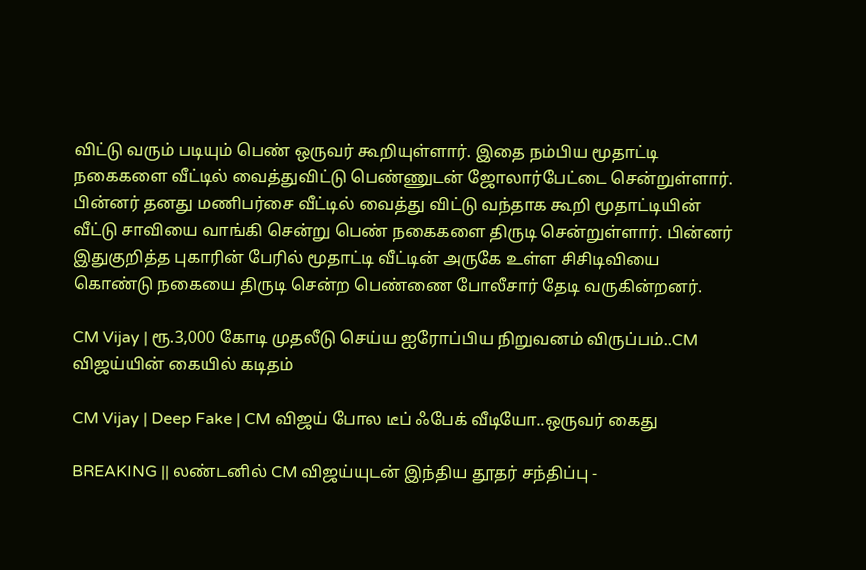விட்டு வரும் படியும் பெண் ஒருவர் கூறியுள்ளார். இதை நம்பிய மூதாட்டி நகைகளை வீட்டில் வைத்துவிட்டு பெண்ணுடன் ஜோலார்பேட்டை சென்றுள்ளார். பின்னர் தனது மணிபர்சை வீட்டில் வைத்து விட்டு வந்தாக கூறி மூதாட்டியின் வீட்டு சாவியை வாங்கி சென்று பெண் நகைகளை திருடி சென்றுள்ளார். பின்னர் இதுகுறித்த புகாரின் பேரில் மூதாட்டி வீட்டின் அருகே உள்ள சிசிடிவியை கொண்டு நகையை திருடி சென்ற பெண்ணை போலீசார் தேடி வருகின்றனர்.

CM Vijay | ரூ.3,000 கோடி முதலீடு செய்ய ஐரோப்பிய நிறுவனம் விருப்பம்..CM விஜய்யின் கையில் கடிதம்

CM Vijay | Deep Fake | CM விஜய் போல டீப் ஃபேக் வீடியோ..ஒருவர் கைது

BREAKING || லண்டனில் CM விஜய்யுடன் இந்திய தூதர் சந்திப்பு -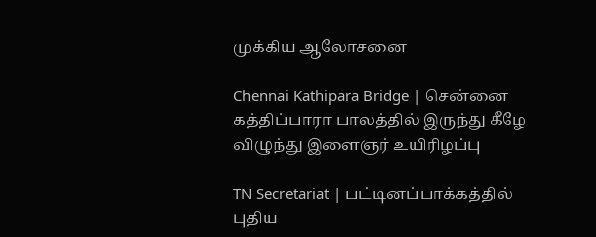முக்கிய ஆலோசனை

Chennai Kathipara Bridge | சென்னை கத்திப்பாரா பாலத்தில் இருந்து கீழே விழுந்து இளைஞர் உயிரிழப்பு

TN Secretariat | பட்டினப்பாக்கத்தில் புதிய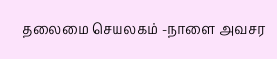தலைமை செயலகம் -நாளை அவசர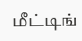மீட்டிங்